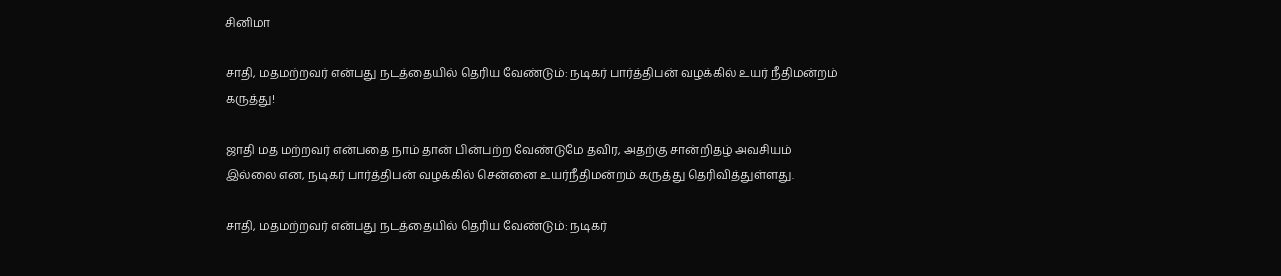சினிமா

சாதி, மதமற்றவர் என்பது நடத்தையில் தெரிய வேண்டும்: நடிகர் பார்த்திபன் வழக்கில் உயர் நீதிமன்றம் கருத்து!

ஜாதி மத மற்றவர் என்பதை நாம் தான் பின்பற்ற வேண்டுமே தவிர, அதற்கு சான்றிதழ் அவசியம் இல்லை என, நடிகர் பார்த்திபன் வழக்கில் சென்னை உயர்நீதிமன்றம் கருத்து தெரிவித்துள்ளது.

சாதி, மதமற்றவர் என்பது நடத்தையில் தெரிய வேண்டும்: நடிகர்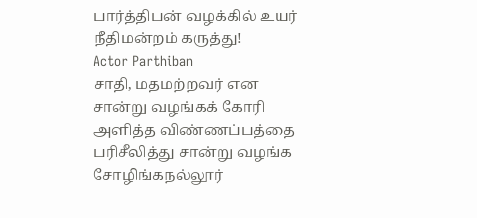பார்த்திபன் வழக்கில் உயர் நீதிமன்றம் கருத்து!
Actor Parthiban
சாதி, மதமற்றவர் என சான்று வழங்கக் கோரி அளித்த விண்ணப்பத்தை பரிசீலித்து சான்று வழங்க சோழிங்கநல்லூர்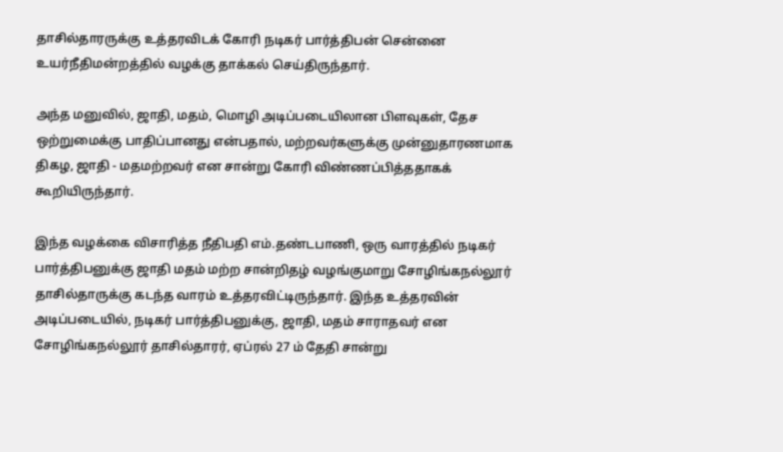தாசில்தாரருக்கு உத்தரவிடக் கோரி நடிகர் பார்த்திபன் சென்னை உயர்நீதிமன்றத்தில் வழக்கு தாக்கல் செய்திருந்தார்.

அந்த மனுவில், ஜாதி, மதம், மொழி அடிப்படையிலான பிளவுகள், தேச ஒற்றுமைக்கு பாதிப்பானது என்பதால், மற்றவர்களுக்கு முன்னுதாரணமாக திகழ, ஜாதி - மதமற்றவர் என சான்று கோரி விண்ணப்பித்ததாகக் கூறியிருந்தார்.

இந்த வழக்கை விசாரித்த நீதிபதி எம்.தண்டபாணி, ஒரு வாரத்தில் நடிகர் பார்த்திபனுக்கு ஜாதி மதம் மற்ற சான்றிதழ் வழங்குமாறு சோழிங்கநல்லூர் தாசில்தாருக்கு கடந்த வாரம் உத்தரவிட்டிருந்தார். இந்த உத்தரவின் அடிப்படையில், நடிகர் பார்த்திபனுக்கு, ஜாதி, மதம் சாராதவர் என சோழிங்கநல்லூர் தாசில்தாரர், ஏப்ரல் 27 ம் தேதி சான்று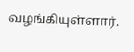வழங்கியுள்ளார்.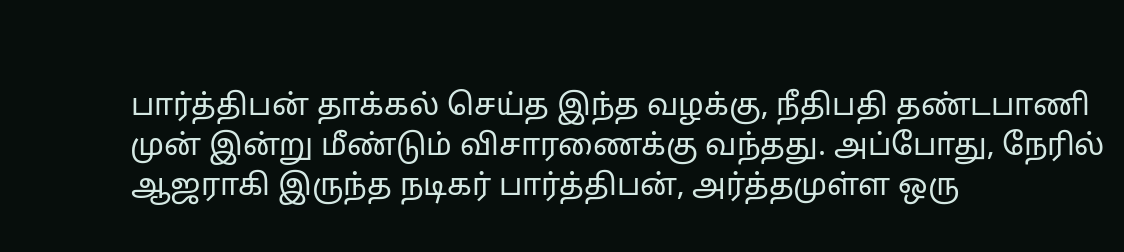பார்த்திபன் தாக்கல் செய்த இந்த வழக்கு, நீதிபதி தண்டபாணி முன் இன்று மீண்டும் விசாரணைக்கு வந்தது. அப்போது, நேரில் ஆஜராகி இருந்த நடிகர் பார்த்திபன், அர்த்தமுள்ள ஒரு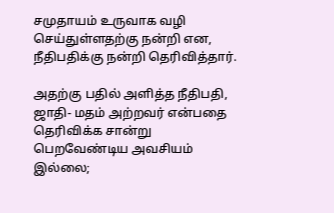சமுதாயம் உருவாக வழி செய்துள்ளதற்கு நன்றி என, நீதிபதிக்கு நன்றி தெரிவித்தார்.

அதற்கு பதில் அளித்த நீதிபதி, ஜாதி- மதம் அற்றவர் என்பதை தெரிவிக்க சான்று பெறவேண்டிய அவசியம் இல்லை;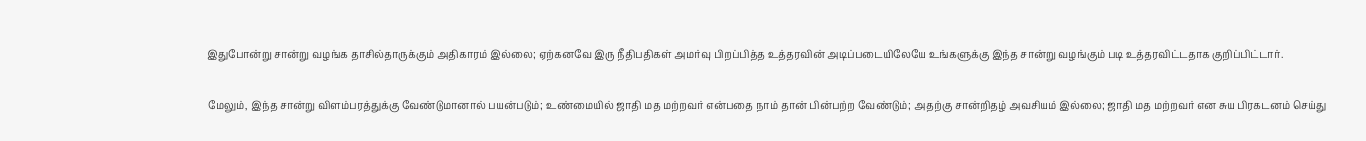இதுபோன்று சான்று வழங்க தாசில்தாருக்கும் அதிகாரம் இல்லை; ஏற்கனவே இரு நீதிபதிகள் அமர்வு பிறப்பித்த உத்தரவின் அடிப்படையிலேயே உங்களுக்கு இந்த சான்று வழங்கும் படி உத்தரவிட்டதாக குறிப்பிட்டார்.

மேலும், இந்த சான்று விளம்பரத்துக்கு வேண்டுமானால் பயன்படும்; உண்மையில் ஜாதி மத மற்றவர் என்பதை நாம் தான் பின்பற்ற வேண்டும்; அதற்கு சான்றிதழ் அவசியம் இல்லை; ஜாதி மத மற்றவர் என சுய பிரகடனம் செய்து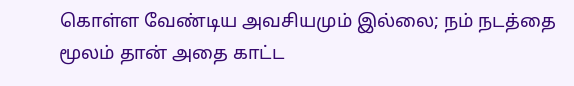கொள்ள வேண்டிய அவசியமும் இல்லை; நம் நடத்தை மூலம் தான் அதை காட்ட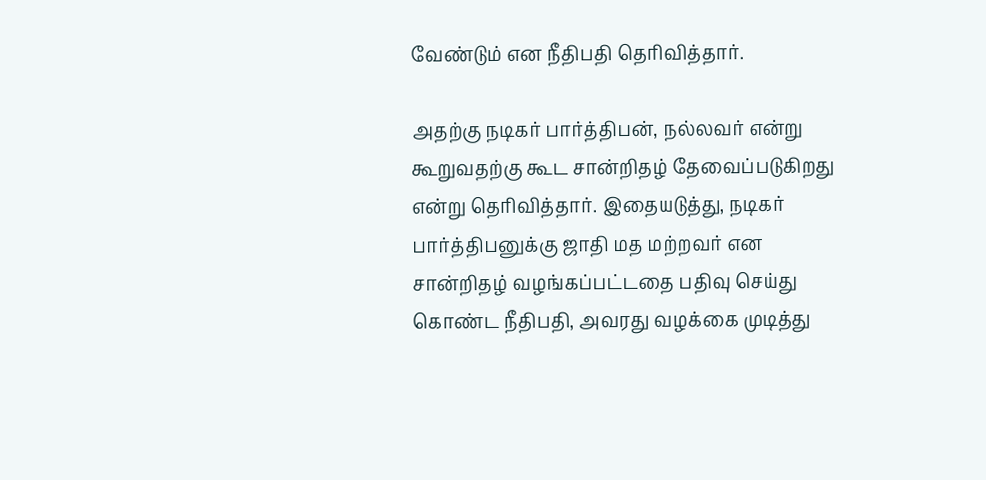வேண்டும் என நீதிபதி தெரிவித்தார்.

அதற்கு நடிகர் பார்த்திபன், நல்லவர் என்று கூறுவதற்கு கூட சான்றிதழ் தேவைப்படுகிறது என்று தெரிவித்தார். இதையடுத்து, நடிகர் பார்த்திபனுக்கு ஜாதி மத மற்றவர் என சான்றிதழ் வழங்கப்பட்டதை பதிவு செய்து கொண்ட நீதிபதி, அவரது வழக்கை முடித்து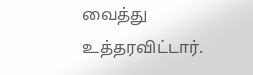வைத்து உத்தரவிட்டார்.